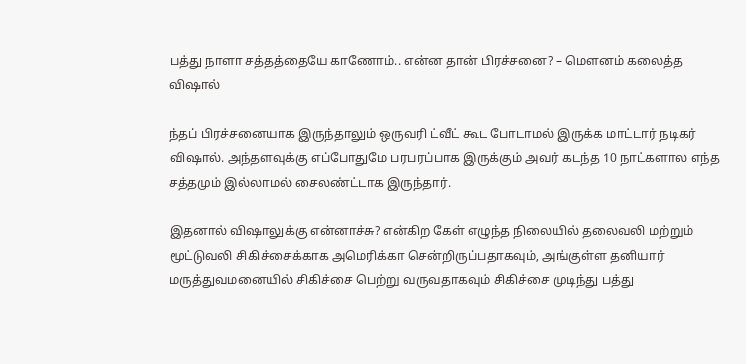பத்து நாளா சத்தத்தையே காணோம்.. என்ன தான் பிரச்சனை? – மெளனம் கலைத்த விஷால்

ந்தப் பிரச்சனையாக இருந்தாலும் ஒருவரி ட்வீட் கூட போடாமல் இருக்க மாட்டார் நடிகர் விஷால். அந்தளவுக்கு எப்போதுமே பரபரப்பாக இருக்கும் அவர் கடந்த 10 நாட்களால எந்த சத்தமும் இல்லாமல் சைலண்ட்டாக இருந்தார்.

இதனால் விஷாலுக்கு என்னாச்சு? என்கிற கேள் எழுந்த நிலையில் தலைவலி மற்றும் மூட்டுவலி சிகிச்சைக்காக அமெரிக்கா சென்றிருப்பதாகவும், அங்குள்ள தனியார் மருத்துவமனையில் சிகிச்சை பெற்று வருவதாகவும் சிகிச்சை முடிந்து பத்து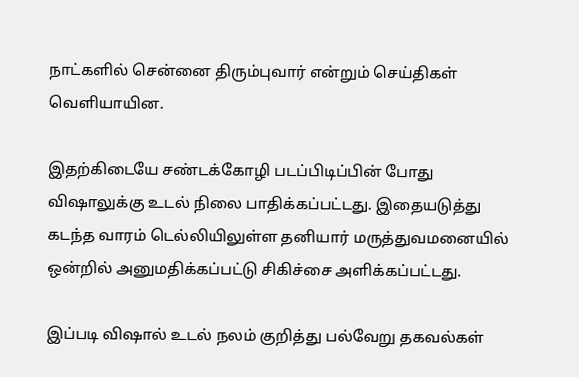நாட்களில் சென்னை திரும்புவார் என்றும் செய்திகள் வெளியாயின.

இதற்கிடையே சண்டக்கோழி படப்பிடிப்பின் போது விஷாலுக்கு உடல் நிலை பாதிக்கப்பட்டது. இதையடுத்து கடந்த வாரம் டெல்லியிலுள்ள தனியார் மருத்துவமனையில் ஒன்றில் அனுமதிக்கப்பட்டு சிகிச்சை அளிக்கப்பட்டது.

இப்படி விஷால் உடல் நலம் குறித்து பல்வேறு தகவல்கள்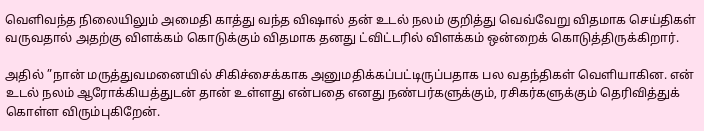வெளிவந்த நிலையிலும் அமைதி காத்து வந்த விஷால் தன் உடல் நலம் குறித்து வெவ்வேறு விதமாக செய்திகள் வருவதால் அதற்கு விளக்கம் கொடுக்கும் விதமாக தனது ட்விட்டரில் விளக்கம் ஒன்றைக் கொடுத்திருக்கிறார்.

அதில் ”நான் மருத்துவமனையில் சிகிச்சைக்காக அனுமதிக்கப்பட்டிருப்பதாக பல வதந்திகள் வெளியாகின. என் உடல் நலம் ஆரோக்கியத்துடன் தான் உள்ளது என்பதை எனது நண்பர்களுக்கும், ரசிகர்களுக்கும் தெரிவித்துக் கொள்ள விரும்புகிறேன்.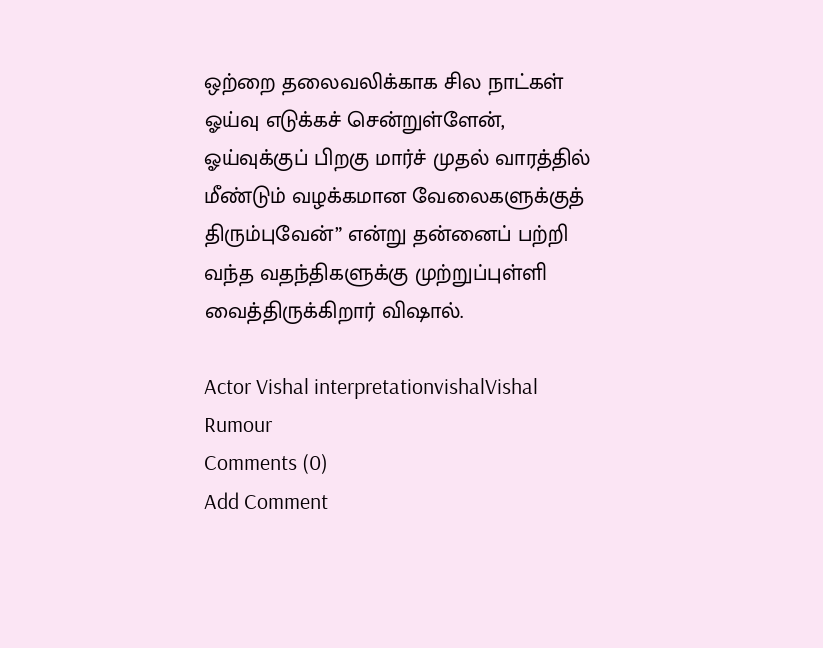ஒற்றை தலைவலிக்காக சில நாட்கள் ஓய்வு எடுக்கச் சென்றுள்ளேன், ஓய்வுக்குப் பிறகு மார்ச் முதல் வாரத்தில் மீண்டும் வழக்கமான வேலைகளுக்குத் திரும்புவேன்” என்று தன்னைப் பற்றி வந்த வதந்திகளுக்கு முற்றுப்புள்ளி வைத்திருக்கிறார் விஷால்.

Actor Vishal interpretationvishalVishal Rumour
Comments (0)
Add Comment